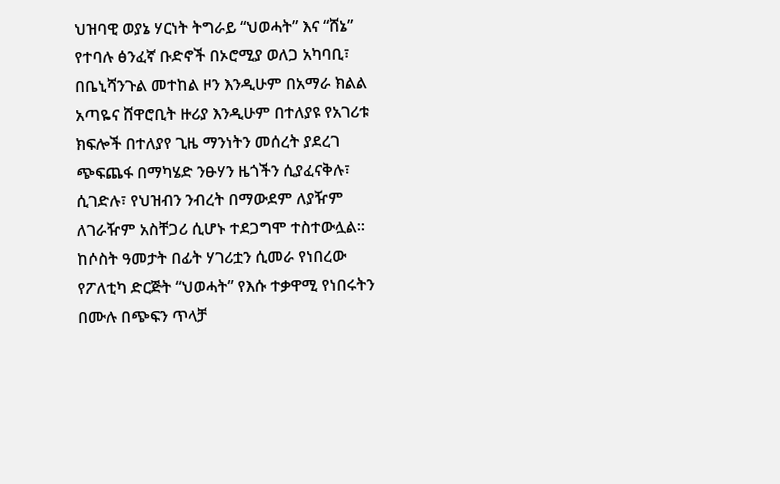ህዝባዊ ወያኔ ሃርነት ትግራይ “ህወሓት” እና “ሸኔ” የተባሉ ፅንፈኛ ቡድኖች በኦሮሚያ ወለጋ አካባቢ፣ በቤኒሻንጉል መተከል ዞን እንዲሁም በአማራ ክልል አጣዬና ሸዋሮቢት ዙሪያ እንዲሁም በተለያዩ የአገሪቱ ክፍሎች በተለያየ ጊዜ ማንነትን መሰረት ያደረገ ጭፍጨፋ በማካሄድ ንፁሃን ዜጎችን ሲያፈናቅሉ፣ ሲገድሉ፣ የህዝብን ንብረት በማውደም ለያዥም ለገራዥም አስቸጋሪ ሲሆኑ ተደጋግሞ ተስተውሏል።
ከሶስት ዓመታት በፊት ሃገሪቷን ሲመራ የነበረው የፖለቲካ ድርጅት “ህወሓት” የእሱ ተቃዋሚ የነበሩትን በሙሉ በጭፍን ጥላቻ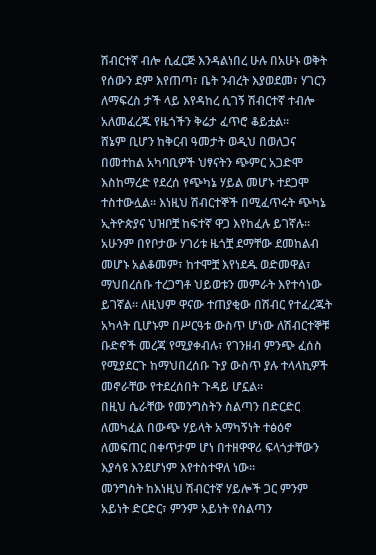ሽብርተኛ ብሎ ሲፈርጅ እንዳልነበረ ሁሉ በአሁኑ ወቅት የሰውን ደም እየጠጣ፣ ቤት ንብረት እያወደመ፣ ሃገርን ለማፍረስ ታች ላይ እየዳከረ ሲገኝ ሽብርተኛ ተብሎ አለመፈረጁ የዜጎችን ቅሬታ ፈጥሮ ቆይቷል።
ሸኔም ቢሆን ከቅርብ ዓመታት ወዲህ በወለጋና በመተከል አካባቢዎች ህፃናትን ጭምር አጋድሞ እስከማረድ የደረሰ የጭካኔ ሃይል መሆኑ ተደጋሞ ተስተውሏል። እነዚህ ሽብርተኞች በሚፈጥሩት ጭካኔ ኢትዮጵያና ህዝቦቿ ከፍተኛ ዋጋ እየከፈሉ ይገኛሉ። አሁንም በየቦታው ሃገሪቱ ዜጎቿ ደማቸው ደመከልብ መሆኑ አልቆመም፣ ከተሞቿ እየነደዱ ወድመዋል፣ ማህበረሰቡ ተረጋግቶ ህይወቱን መምራት እየተሳነው ይገኛል። ለዚህም ዋናው ተጠያቂው በሽብር የተፈረጁት አካላት ቢሆኑም በሥርዓቱ ውስጥ ሆነው ለሽብርተኞቹ ቡድኖች መረጃ የሚያቀብሉ፣ የገንዘብ ምንጭ ፈሰስ የሚያደርጉ ከማህበረሰቡ ጉያ ውስጥ ያሉ ተላላኪዎች መኖራቸው የተደረሰበት ጉዳይ ሆኗል።
በዚህ ሴራቸው የመንግስትን ስልጣን በድርድር ለመካፈል በውጭ ሃይላት አማካኝነት ተፅዕኖ ለመፍጠር በቀጥታም ሆነ በተዘዋዋሪ ፍላጎታቸውን እያሳዩ እንደሆነም እየተስተዋለ ነው።
መንግስት ከእነዚህ ሽብርተኛ ሃይሎች ጋር ምንም አይነት ድርድር፣ ምንም አይነት የስልጣን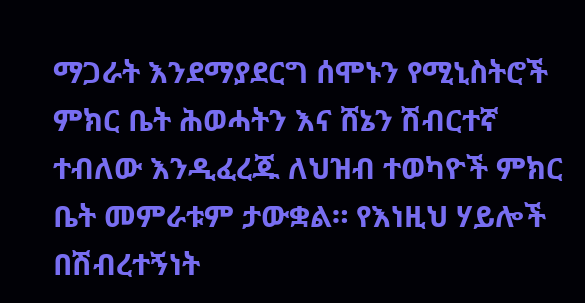ማጋራት እንደማያደርግ ሰሞኑን የሚኒስትሮች ምክር ቤት ሕወሓትን እና ሸኔን ሽብርተኛ ተብለው እንዲፈረጁ ለህዝብ ተወካዮች ምክር ቤት መምራቱም ታውቋል። የእነዚህ ሃይሎች በሽብረተኝነት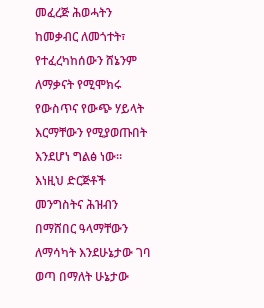መፈረጅ ሕወሓትን ከመቃብር ለመጎተት፣ የተፈረካከሰውን ሸኔንም ለማቃናት የሚሞክሩ የውስጥና የውጭ ሃይላት እርማቸውን የሚያወጡበት እንደሆነ ግልፅ ነው።
እነዚህ ድርጅቶች መንግስትና ሕዝብን በማሸበር ዓላማቸውን ለማሳካት እንደሁኔታው ገባ ወጣ በማለት ሁኔታው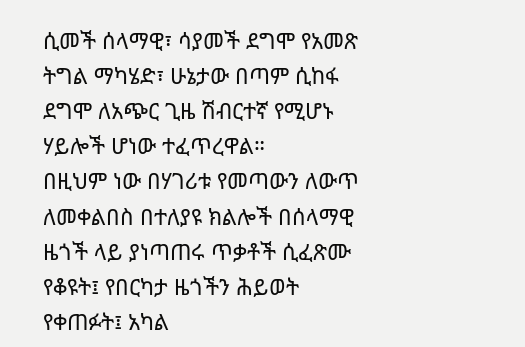ሲመች ሰላማዊ፣ ሳያመች ደግሞ የአመጽ ትግል ማካሄድ፣ ሁኔታው በጣም ሲከፋ ደግሞ ለአጭር ጊዜ ሽብርተኛ የሚሆኑ ሃይሎች ሆነው ተፈጥረዋል።
በዚህም ነው በሃገሪቱ የመጣውን ለውጥ ለመቀልበስ በተለያዩ ክልሎች በሰላማዊ ዜጎች ላይ ያነጣጠሩ ጥቃቶች ሲፈጽሙ የቆዩት፤ የበርካታ ዜጎችን ሕይወት የቀጠፉት፤ አካል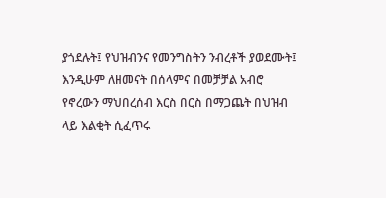ያጎደሉት፤ የህዝብንና የመንግስትን ንብረቶች ያወደሙት፤ እንዲሁም ለዘመናት በሰላምና በመቻቻል አብሮ የኖረውን ማህበረሰብ እርስ በርስ በማጋጨት በህዝብ ላይ እልቂት ሲፈጥሩ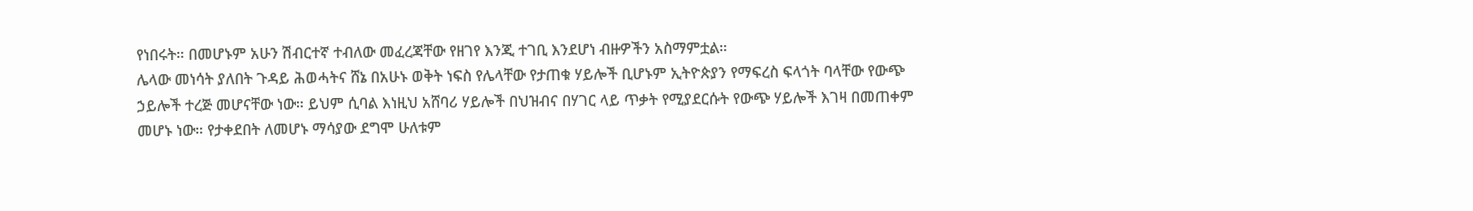የነበሩት። በመሆኑም አሁን ሽብርተኛ ተብለው መፈረጃቸው የዘገየ እንጂ ተገቢ እንደሆነ ብዙዎችን አስማምቷል።
ሌላው መነሳት ያለበት ጉዳይ ሕወሓትና ሸኔ በአሁኑ ወቅት ነፍስ የሌላቸው የታጠቁ ሃይሎች ቢሆኑም ኢትዮጵያን የማፍረስ ፍላጎት ባላቸው የውጭ ኃይሎች ተረጅ መሆናቸው ነው። ይህም ሲባል እነዚህ አሸባሪ ሃይሎች በህዝብና በሃገር ላይ ጥቃት የሚያደርሱት የውጭ ሃይሎች እገዛ በመጠቀም መሆኑ ነው። የታቀደበት ለመሆኑ ማሳያው ደግሞ ሁለቱም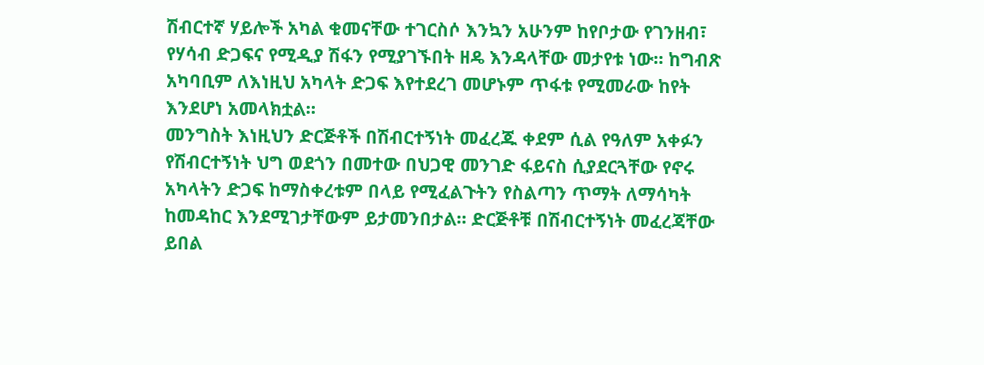ሽብርተኛ ሃይሎች አካል ቁመናቸው ተገርስሶ እንኳን አሁንም ከየቦታው የገንዘብ፣ የሃሳብ ድጋፍና የሚዲያ ሽፋን የሚያገኙበት ዘዴ እንዳላቸው መታየቱ ነው። ከግብጽ አካባቢም ለእነዚህ አካላት ድጋፍ እየተደረገ መሆኑም ጥፋቱ የሚመራው ከየት እንደሆነ አመላክቷል።
መንግስት እነዚህን ድርጅቶች በሽብርተኝነት መፈረጁ ቀደም ሲል የዓለም አቀፉን የሽብርተኝነት ህግ ወደጎን በመተው በህጋዊ መንገድ ፋይናስ ሲያደርጓቸው የኖሩ አካላትን ድጋፍ ከማስቀረቱም በላይ የሚፈልጉትን የስልጣን ጥማት ለማሳካት ከመዳከር እንደሚገታቸውም ይታመንበታል። ድርጅቶቹ በሽብርተኝነት መፈረጃቸው ይበል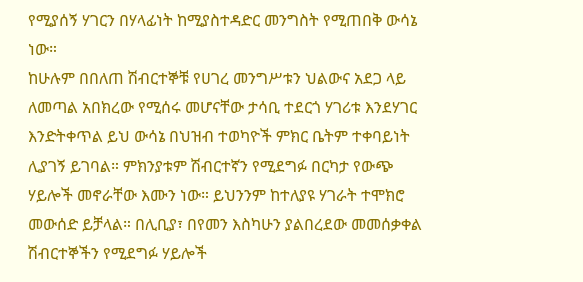የሚያሰኝ ሃገርን በሃላፊነት ከሚያስተዳድር መንግስት የሚጠበቅ ውሳኔ ነው።
ከሁሉም በበለጠ ሽብርተኞቹ የሀገረ መንግሥቱን ህልውና አደጋ ላይ ለመጣል አበክረው የሚሰሩ መሆናቸው ታሳቢ ተደርጎ ሃገሪቱ እንደሃገር እንድትቀጥል ይህ ውሳኔ በህዝብ ተወካዮች ምክር ቤትም ተቀባይነት ሊያገኝ ይገባል። ምክንያቱም ሽብርተኛን የሚደግፉ በርካታ የውጭ ሃይሎች መኖራቸው እሙን ነው። ይህንንም ከተለያዩ ሃገራት ተሞክሮ መውሰድ ይቻላል። በሊቢያ፣ በየመን እስካሁን ያልበረደው መመሰቃቀል ሽብርተኞችን የሚደግፉ ሃይሎች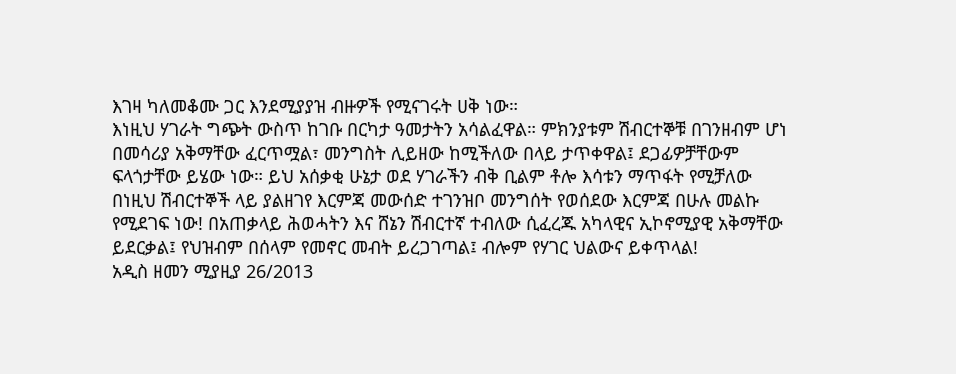እገዛ ካለመቆሙ ጋር እንደሚያያዝ ብዙዎች የሚናገሩት ሀቅ ነው።
እነዚህ ሃገራት ግጭት ውስጥ ከገቡ በርካታ ዓመታትን አሳልፈዋል። ምክንያቱም ሽብርተኞቹ በገንዘብም ሆነ በመሳሪያ አቅማቸው ፈርጥሟል፣ መንግስት ሊይዘው ከሚችለው በላይ ታጥቀዋል፤ ደጋፊዎቻቸውም ፍላጎታቸው ይሄው ነው። ይህ አሰቃቂ ሁኔታ ወደ ሃገራችን ብቅ ቢልም ቶሎ እሳቱን ማጥፋት የሚቻለው በነዚህ ሽብርተኞች ላይ ያልዘገየ እርምጃ መውሰድ ተገንዝቦ መንግሰት የወሰደው እርምጃ በሁሉ መልኩ የሚደገፍ ነው! በአጠቃላይ ሕወሓትን እና ሸኔን ሽብርተኛ ተብለው ሲፈረጁ አካላዊና ኢኮኖሚያዊ አቅማቸው ይደርቃል፤ የህዝብም በሰላም የመኖር መብት ይረጋገጣል፤ ብሎም የሃገር ህልውና ይቀጥላል!
አዲስ ዘመን ሚያዚያ 26/2013